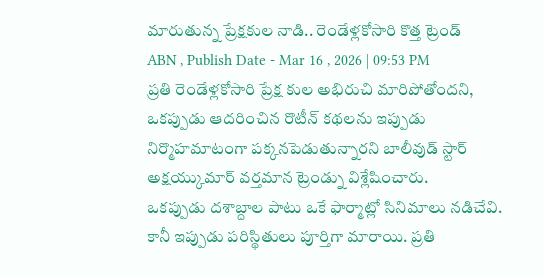మారుతున్న ప్రేక్షకుల నాడి.. రెండేళ్లకోసారి కొత్త ట్రెండ్
ABN , Publish Date - Mar 16 , 2026 | 09:53 PM
ప్రతి రెండేళ్లకోసారి ప్రేక్ష కుల అభిరుచి మారిపోతోందని, ఒకప్పుడు ఆదరించిన రొటీన్ కథలను ఇప్పుడు నిర్మొహమాటంగా పక్కనపెడుతున్నారని బాలీవుడ్ స్టార్ అక్షయ్కుమార్ వర్తమాన ట్రెండ్ను విశ్లేషించారు.
ఒకప్పుడు దశాబ్దాల పాటు ఒకే ఫార్మాట్లో సినిమాలు నడిచేవి. కానీ ఇప్పుడు పరిస్థితులు పూర్తిగా మారాయి. ప్రతి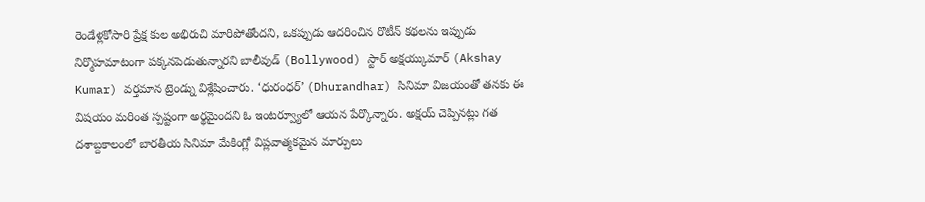రెండేళ్లకోసారి ప్రేక్ష కుల అభిరుచి మారిపోతోందని, ఒకప్పుడు ఆదరించిన రొటీన్ కథలను ఇప్పుడు నిర్మొహమాటంగా పక్కనపెడుతున్నారని బాలీవుడ్ (Bollywood) స్టార్ అక్షయ్కుమార్ (Akshay Kumar) వర్తమాన ట్రెండ్ను విశ్లేషించారు. ‘ధురంధర్’ (Dhurandhar) సినిమా విజయంతో తనకు ఈ విషయం మరింత స్పష్టంగా అర్థమైందని ఓ ఇంటర్వ్యూలో ఆయన పేర్కొన్నారు. అక్షయ్ చెప్పినట్లు గత దశాబ్దకాలంలో బారతీయ సినిమా మేకింగ్లో విప్లవాత్మకమైన మార్పులు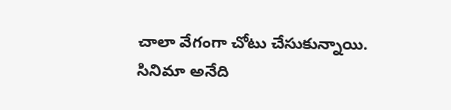చాలా వేగంగా చోటు చేసుకున్నాయి.
సినిమా అనేది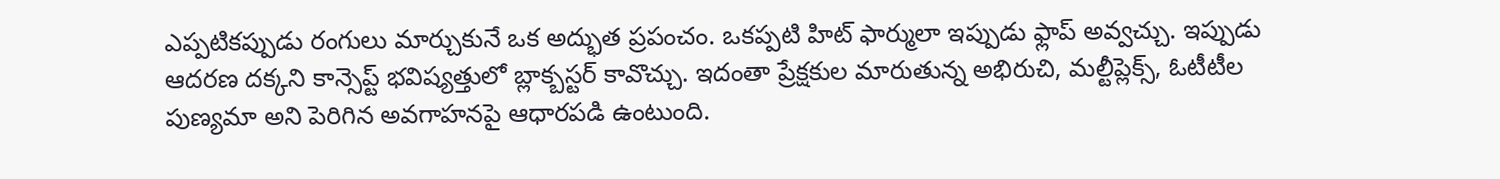ఎప్పటికప్పుడు రంగులు మార్చుకునే ఒక అద్భుత ప్రపంచం. ఒకప్పటి హిట్ ఫార్ములా ఇప్పుడు ఫ్లాప్ అవ్వచ్చు. ఇప్పుడు ఆదరణ దక్కని కాన్సెప్ట్ భవిష్యత్తులో బ్లాక్బస్టర్ కావొచ్చు. ఇదంతా ప్రేక్షకుల మారుతున్న అభిరుచి, మల్టీప్లెక్స్, ఓటీటీల పుణ్యమా అని పెరిగిన అవగాహనపై ఆధారపడి ఉంటుంది.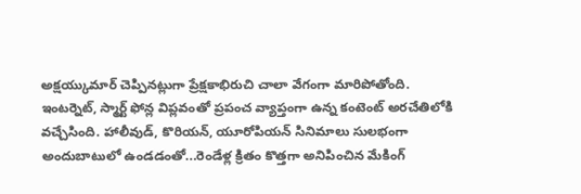అక్షయ్కుమార్ చెప్పినట్లుగా ప్రేక్షకాభిరుచి చాలా వేగంగా మారిపోతోంది.
ఇంటర్నెట్, స్మార్ట్ ఫోన్ల విప్లవంతో ప్రపంచ వ్యాప్తంగా ఉన్న కంటెంట్ అరచేతిలోకి వచ్చేసింది. హాలీవుడ్, కొరియన్, యూరోపియన్ సినిమాలు సులభంగా అందుబాటులో ఉండడంతో...రెండేళ్ల క్రితం కొత్తగా అనిపించిన మేకింగ్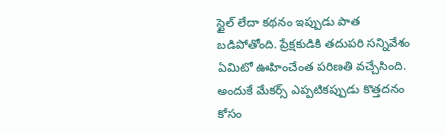స్టైల్ లేదా కథనం ఇప్పుడు పాత బడిపోతోంది. ప్రేక్షకుడికి తదుపరి సన్నివేశం ఏమిటో ఊహించేంత పరిణతి వచ్చేసింది. అందుకే మేకర్స్ ఎప్పటికప్పుడు కొత్తదనం కోసం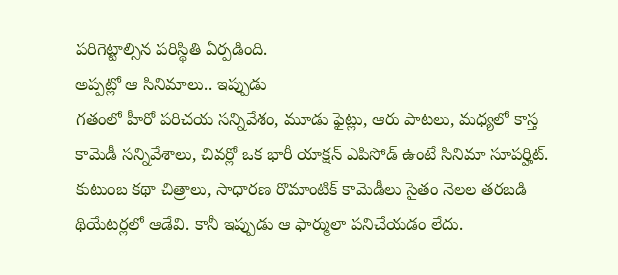పరిగెట్టాల్సిన పరిస్థితి ఏర్పడింది.
అప్పట్లో ఆ సినిమాలు.. ఇప్పుడు
గతంలో హీరో పరిచయ సన్నివేశం, మూడు ఫైట్లు, ఆరు పాటలు, మధ్యలో కాస్త కామెడీ సన్నివేశాలు, చివర్లో ఒక భారీ యాక్షన్ ఎపిసోడ్ ఉంటే సినిమా సూపర్హిట్. కుటుంబ కథా చిత్రాలు, సాధారణ రొమాంటిక్ కామెడీలు సైతం నెలల తరబడి థియేటర్లలో ఆడేవి. కానీ ఇప్పుడు ఆ ఫార్ములా పనిచేయడం లేదు.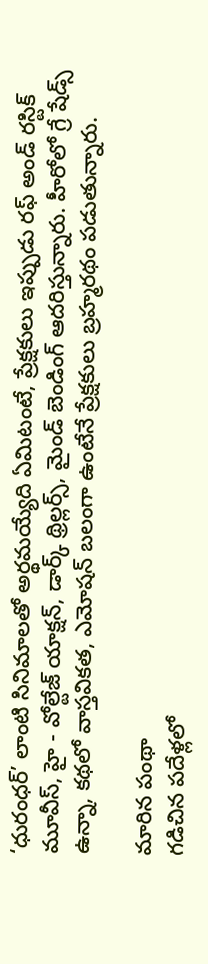‘ధురంధర్’ లాంటి సినిమాలతో అర్థమయ్యేది ఏమిటంటే, ప్రేక్షకులు ఇప్పుడు రఫ్ అండ్ రస్టిక్ మూవీస్, హై - వోల్టేజ్ యాక్షన్, డార్క్ థ్రిల్లర్స్, మైండ్ బెండింగ్ ఆదరిస్తున్నారు. హీరోలో గ్రే షేడ్స్ ఉన్నా, కథలో వాస్తవికత, ఎమోషన్ బలంగా ఉంటేనే ప్రేక్షకులు బ్రహ్మరథం పడుతున్నారు.

మారిన పంథా
గడిచిన పదేళ్లలో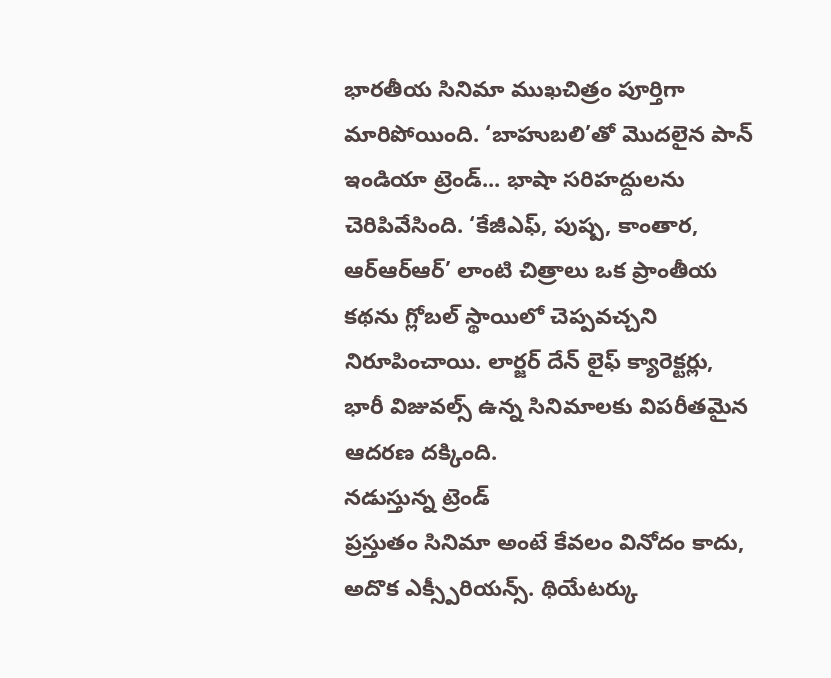భారతీయ సినిమా ముఖచిత్రం పూర్తిగా మారిపోయింది. ‘బాహుబలి’తో మొదలైన పాన్ ఇండియా ట్రెండ్... భాషా సరిహద్దులను చెరిపివేసింది. ‘కేజీఎఫ్, పుష్ప, కాంతార, ఆర్ఆర్ఆర్’ లాంటి చిత్రాలు ఒక ప్రాంతీయ కథను గ్లోబల్ స్థాయిలో చెప్పవచ్చని నిరూపించాయి. లార్జర్ దేన్ లైఫ్ క్యారెక్టర్లు, భారీ విజువల్స్ ఉన్న సినిమాలకు విపరీతమైన ఆదరణ దక్కింది.
నడుస్తున్న ట్రెండ్
ప్రస్తుతం సినిమా అంటే కేవలం వినోదం కాదు, అదొక ఎక్స్పీరియన్స్. థియేటర్కు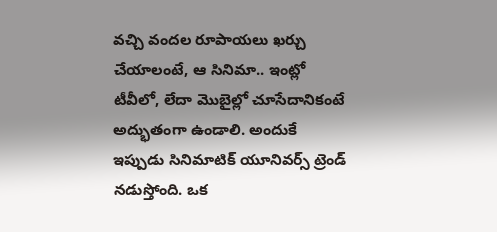వచ్చి వందల రూపాయలు ఖర్చు చేయాలంటే, ఆ సినిమా.. ఇంట్లో టీవీలో, లేదా మొబైల్లో చూసేదానికంటే అద్భుతంగా ఉండాలి. అందుకే ఇప్పుడు సినిమాటిక్ యూనివర్స్ ట్రెండ్ నడుస్తోంది. ఒక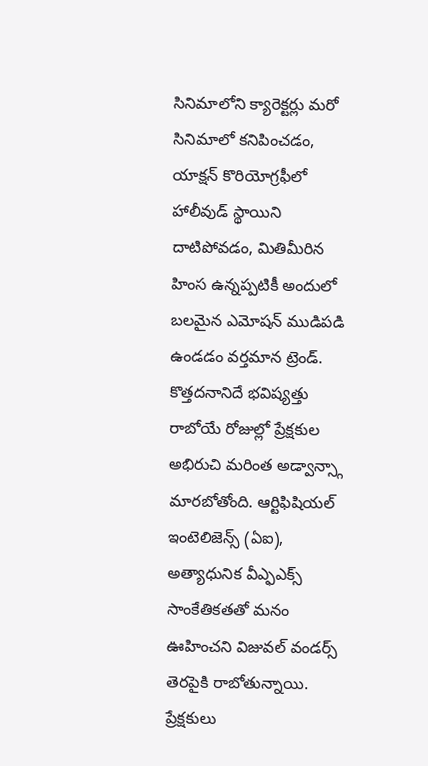సినిమాలోని క్యారెక్టర్లు మరో సినిమాలో కనిపించడం, యాక్షన్ కొరియోగ్రఫీలో హాలీవుడ్ స్థాయిని దాటిపోవడం, మితిమీరిన హింస ఉన్నప్పటికీ అందులో బలమైన ఎమోషన్ ముడిపడి ఉండడం వర్తమాన ట్రెండ్.
కొత్తదనానిదే భవిష్యత్తు
రాబోయే రోజుల్లో ప్రేక్షకుల అభిరుచి మరింత అడ్వాన్స్గా మారబోతోంది. ఆర్టిఫిషియల్ ఇంటెలిజెన్స్ (ఏఐ), అత్యాధునిక వీఎ్ఫఎక్స్ సాంకేతికతతో మనం ఊహించని విజువల్ వండర్స్ తెరపైకి రాబోతున్నాయి. ప్రేక్షకులు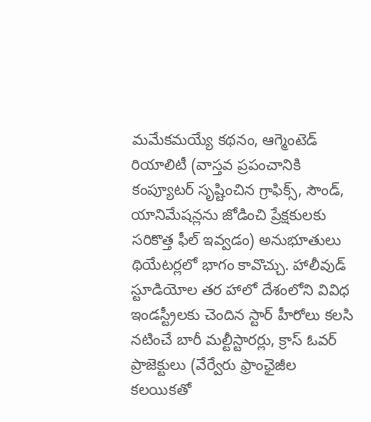మమేకమయ్యే కథనం, ఆగ్మెంటెడ్ రియాలిటీ (వాస్తవ ప్రపంచానికి కంప్యూటర్ సృష్టించిన గ్రాఫిక్స్, సౌండ్, యానిమేషన్లను జోడించి ప్రేక్షకులకు సరికొత్త ఫీల్ ఇవ్వడం) అనుభూతులు థియేటర్లలో భాగం కావొచ్చు. హాలీవుడ్ స్టూడియోల తర హాలో దేశంలోని వివిధ ఇండస్ట్రీలకు చెందిన స్టార్ హీరోలు కలసి నటించే బారీ మల్టీస్టారర్లు, క్రాస్ ఓవర్ ప్రాజెక్టులు (వేర్వేరు ఫ్రాంఛైజీల కలయికతో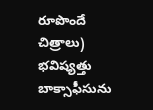రూపొందే చిత్రాలు) భవిష్యత్తు బాక్సాఫీసును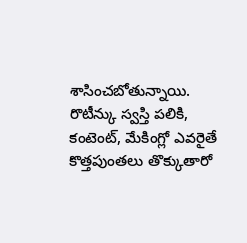శాసించబోతున్నాయి. రొటీన్కు స్వస్తి పలికి, కంటెంట్, మేకింగ్లో ఎవరైతే కొత్తపుంతలు తొక్కుతారో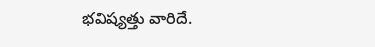భవిష్యత్తు వారిదే.